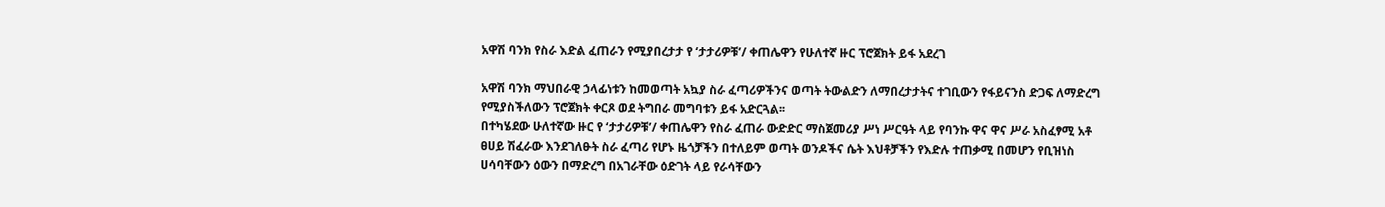አዋሽ ባንክ የስራ እድል ፈጠራን የሚያበረታታ የ ‘ታታሪዎቹ’/ ቀጠሌዋን የሁለተኛ ዙር ፕሮጀክት ይፋ አደረገ

አዋሽ ባንክ ማህበራዊ ኃላፊነቱን ከመወጣት አኳያ ስራ ፈጣሪዎችንና ወጣት ትውልድን ለማበረታታትና ተገቢውን የፋይናንስ ድጋፍ ለማድረግ የሚያስችለውን ፕሮጀክት ቀርጾ ወደ ትግበራ መግባቱን ይፋ አድርጓል፡፡
በተካሄደው ሁለተኛው ዙር የ ‘ታታሪዎቹ’/ ቀጠሌዋን የስራ ፈጠራ ውድድር ማስጀመሪያ ሥነ ሥርዓት ላይ የባንኩ ዋና ዋና ሥራ አስፈፃሚ አቶ ፀሀይ ሽፈራው እንደገለፁት ስራ ፈጣሪ የሆኑ ዜጎቻችን በተለይም ወጣት ወንዶችና ሴት እህቶቻችን የእድሉ ተጠቃሚ በመሆን የቢዝነስ ሀሳባቸውን ዕውን በማድረግ በአገራቸው ዕድገት ላይ የራሳቸውን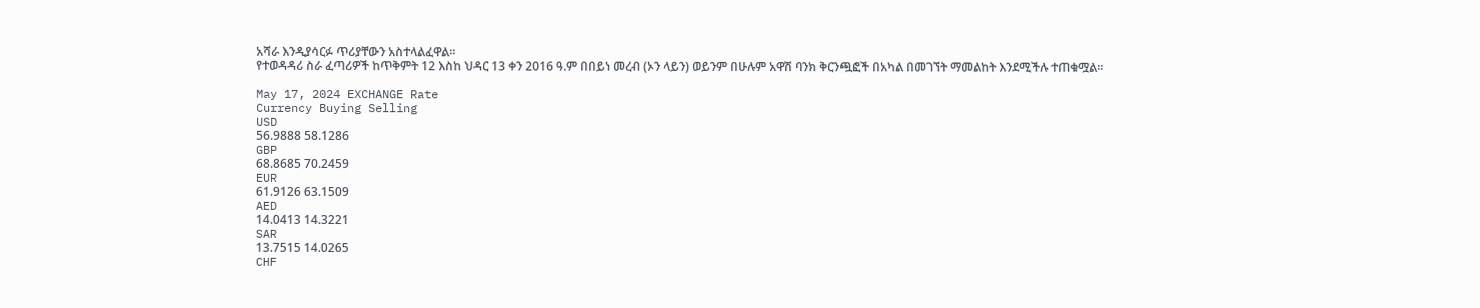አሻራ እንዲያሳርፉ ጥሪያቸውን አስተላልፈዋል።
የተወዳዳሪ ስራ ፈጣሪዎች ከጥቅምት 12 እስከ ህዳር 13 ቀን 2016 ዓ.ም በበይነ መረብ (ኦን ላይን) ወይንም በሁሉም አዋሽ ባንክ ቅርንጯፎች በአካል በመገኘት ማመልከት እንደሚችሉ ተጠቁሟል፡፡

May 17, 2024 EXCHANGE Rate
Currency Buying Selling
USD
56.9888 58.1286
GBP
68.8685 70.2459
EUR
61.9126 63.1509
AED
14.0413 14.3221
SAR
13.7515 14.0265
CHF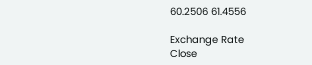60.2506 61.4556

Exchange Rate
Close